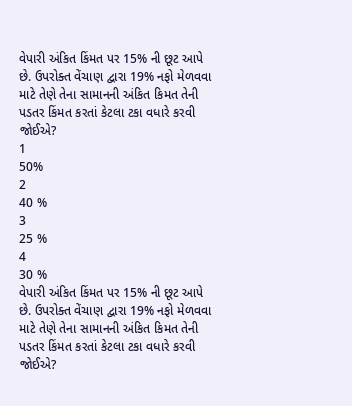વેપારી અંકિત કિંમત પર 15% ની છૂટ આપે છે. ઉપરોક્ત વેંચાણ દ્વારા 19% નફો મેળવવા માટે તેણે તેના સામાનની અંકિત કિમત તેની પડતર કિંમત કરતાં કેટલા ટકા વધારે કરવી જોઈએ?
1
50%
2
40 %
3
25 %
4
30 %
વેપારી અંકિત કિંમત પર 15% ની છૂટ આપે છે. ઉપરોક્ત વેંચાણ દ્વારા 19% નફો મેળવવા માટે તેણે તેના સામાનની અંકિત કિમત તેની પડતર કિંમત કરતાં કેટલા ટકા વધારે કરવી જોઈએ?